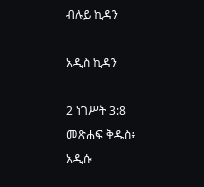ብሉይ ኪዳን

አዲስ ኪዳን

2 ነገሥት 3:8 መጽሐፍ ቅዱስ፥ አዲሱ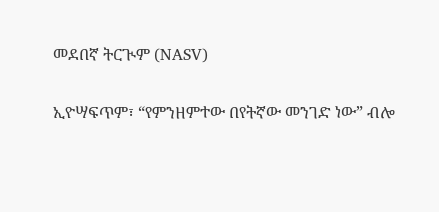መደበኛ ትርጒም (NASV)

ኢዮሣፍጥም፣ “የምንዘምተው በየትኛው መንገድ ነው” ብሎ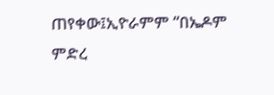ጠየቀው፤ኢዮራምም “በኤዶም ምድረ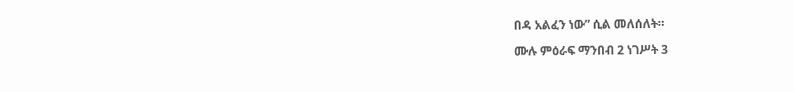በዳ አልፈን ነው” ሲል መለሰለት።

ሙሉ ምዕራፍ ማንበብ 2 ነገሥት 3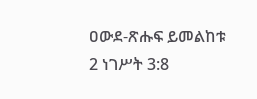ዐውደ-ጽሑፍ ይመልከቱ 2 ነገሥት 3:8